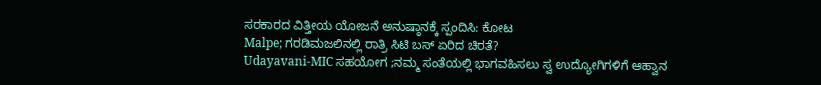ಸರಕಾರದ ವಿತ್ತೀಯ ಯೋಜನೆ ಅನುಷ್ಠಾನಕ್ಕೆ ಸ್ಪಂದಿಸಿ: ಕೋಟ
Malpe; ಗರಡಿಮಜಲಿನಲ್ಲಿ ರಾತ್ರಿ ಸಿಟಿ ಬಸ್ ಏರಿದ ಚಿರತೆ?
Udayavani-MIC ಸಹಯೋಗ ;ನಮ್ಮ ಸಂತೆಯಲ್ಲಿ ಭಾಗವಹಿಸಲು ಸ್ವ ಉದ್ಯೋಗಿಗಳಿಗೆ ಆಹ್ವಾನ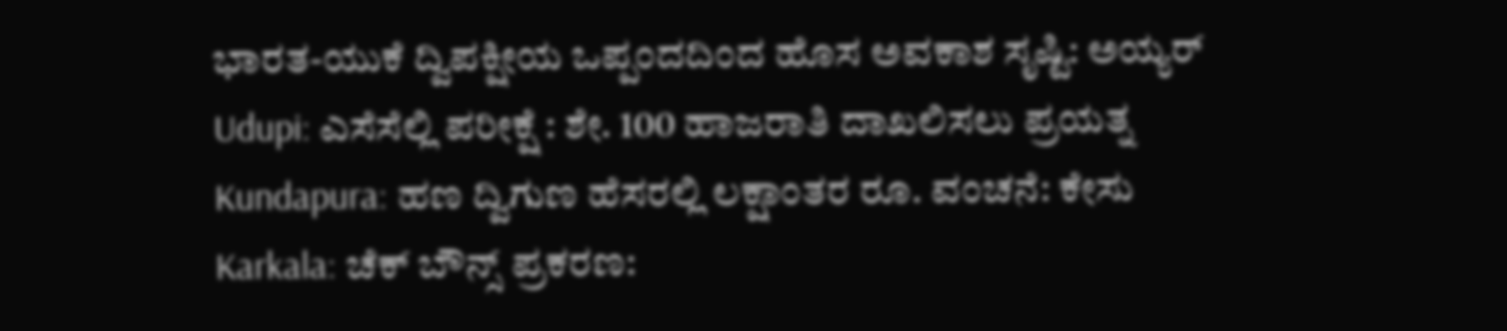ಭಾರತ-ಯುಕೆ ದ್ವಿಪಕ್ಷೀಯ ಒಪ್ಪಂದದಿಂದ ಹೊಸ ಅವಕಾಶ ಸೃಷ್ಟಿ: ಅಯ್ಯರ್
Udupi: ಎಸೆಸೆಲ್ಲಿ ಪರೀಕ್ಷೆ : ಶೇ. 100 ಹಾಜರಾತಿ ದಾಖಲಿಸಲು ಪ್ರಯತ್ನ
Kundapura: ಹಣ ದ್ವಿಗುಣ ಹೆಸರಲ್ಲಿ ಲಕ್ಷಾಂತರ ರೂ. ವಂಚನೆ: ಕೇಸು
Karkala: ಚೆಕ್ ಬೌನ್ಸ್ ಪ್ರಕರಣ: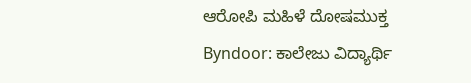ಆರೋಪಿ ಮಹಿಳೆ ದೋಷಮುಕ್ತ
Byndoor: ಕಾಲೇಜು ವಿದ್ಯಾರ್ಥಿ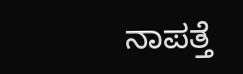ನಾಪತ್ತೆ